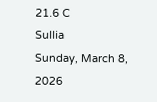21.6 C
Sullia
Sunday, March 8, 2026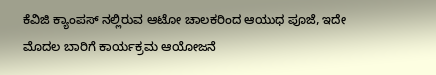ಕೆವಿಜಿ ಕ್ಯಾಂಪಸ್ ನಲ್ಲಿರುವ ಆಟೋ ಚಾಲಕರಿಂದ ಆಯುಧ ಪೂಜೆ, ಇದೇ ಮೊದಲ ಬಾರಿಗೆ ಕಾರ್ಯಕ್ರಮ ಆಯೋಜನೆ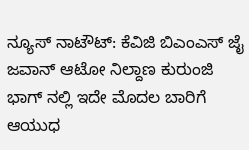ನ್ಯೂಸ್ ನಾಟೌಟ್: ಕೆವಿಜಿ ಬಿಎಂಎಸ್ ಜೈ ಜವಾನ್ ಆಟೋ ನಿಲ್ದಾಣ ಕುರುಂಜಿ ಭಾಗ್ ನಲ್ಲಿ ಇದೇ ಮೊದಲ ಬಾರಿಗೆ ಆಯುಧ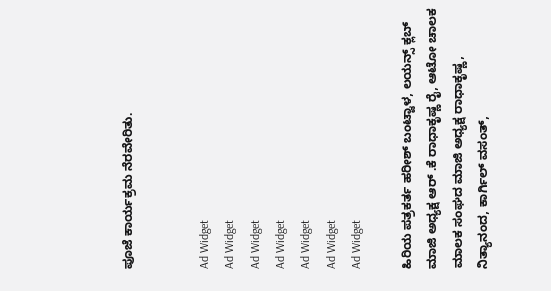ಪೂಜೆ ಕಾರ್ಯಕ್ರಮ ನೆರವೇರಿತು.


Ad Widget
Ad Widget
Ad Widget
Ad Widget
Ad Widget
Ad Widget
Ad Widget

ಹಿರಿಯ ಪತ್ರಕರ್ತ ಹರೀಶ್ ಬಂಟ್ವಾಳ, ಲಯನ್ಸ್ ಕ್ಲಬ್ ಮಾಜಿ ಅಧ್ಯಕ್ಷ ಆರ್ .ಕೆ ರಾಧಾಕೃಷ್ಣ ರೈ, ಆಟೋ ಚಾಲಕ ಮಾಲಕ ಸಂಘದ ಮಾಜಿ ಅಧ್ಯಕ್ಷ ರಾಧಾಕೃಷ್ಣ, ನಿತ್ಯಾನಂದ, ಕಾರ್ಗಿಲ್ ವಸಂತ್,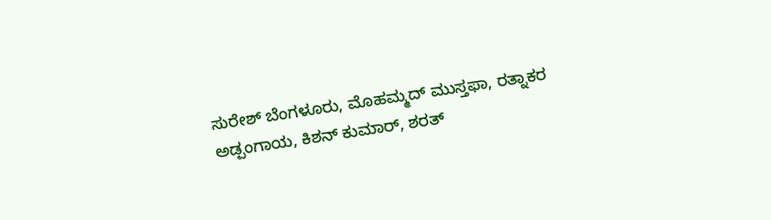ಸುರೇಶ್ ಬೆಂಗಳೂರು, ಮೊಹಮ್ಮದ್ ಮುಸ್ತಫಾ, ರತ್ನಾಕರ ಅಡ್ಪಂಗಾಯ, ಕಿಶನ್ ಕುಮಾರ್, ಶರತ್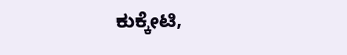ಕುಕ್ಕೇಟಿ,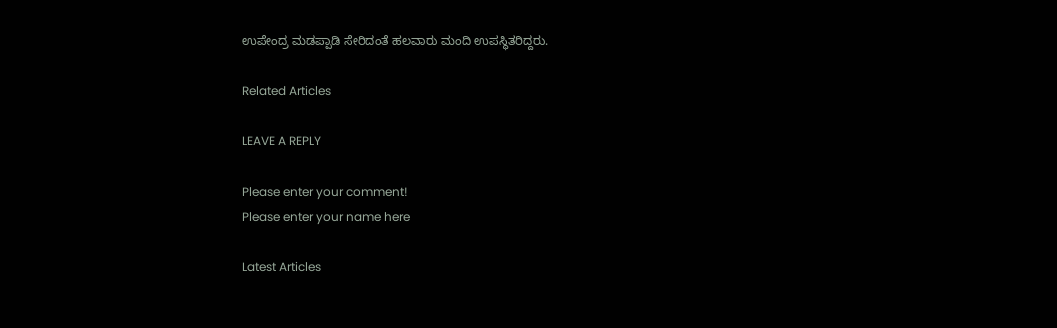ಉಪೇಂದ್ರ ಮಡಪ್ಪಾಡಿ ಸೇರಿದಂತೆ ಹಲವಾರು ಮಂದಿ ಉಪಸ್ಥಿತರಿದ್ದರು.

Related Articles

LEAVE A REPLY

Please enter your comment!
Please enter your name here

Latest Articles